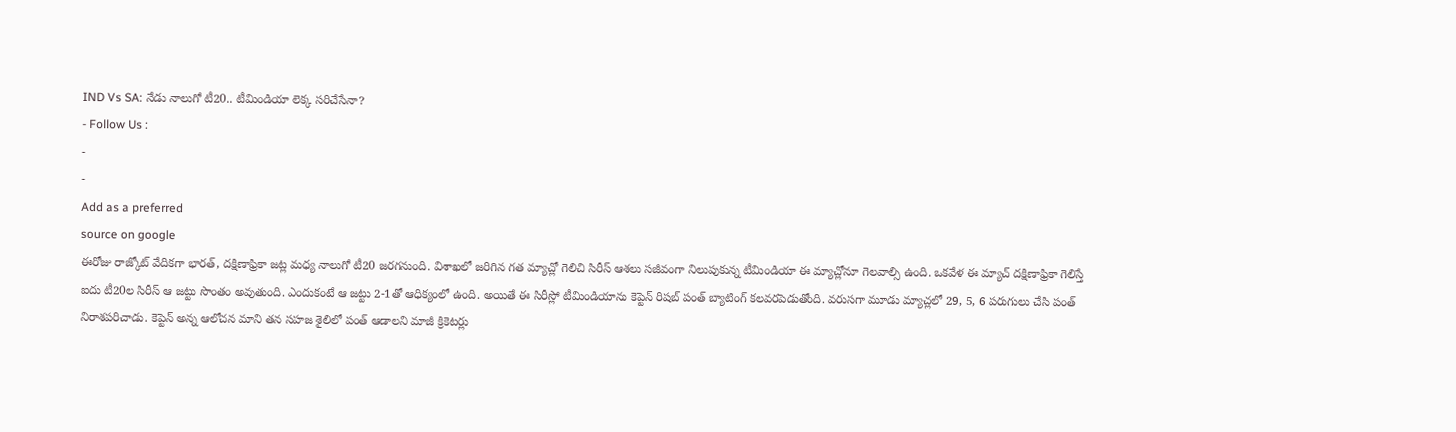IND Vs SA: నేడు నాలుగో టీ20.. టీమిండియా లెక్క సరిచేసేనా?
- Follow Us :
-
-
Add as a preferred
source on google
ఈరోజు రాజ్కోట్ వేదికగా భారత్, దక్షిణాఫ్రికా జట్ల మధ్య నాలుగో టీ20 జరగనుంది. విశాఖలో జరిగిన గత మ్యాచ్లో గెలిచి సిరీస్ ఆశలు సజీవంగా నిలుపుకున్న టీమిండియా ఈ మ్యాచ్లోనూ గెలవాల్సి ఉంది. ఒకవేళ ఈ మ్యాచ్ దక్షిణాఫ్రికా గెలిస్తే ఐదు టీ20ల సిరీస్ ఆ జట్టు సొంతం అవుతుంది. ఎందుకంటే ఆ జట్టు 2-1తో ఆధిక్యంలో ఉంది. అయితే ఈ సిరీస్లో టీమిండియాను కెప్టెన్ రిషబ్ పంత్ బ్యాటింగ్ కలవరపెడుతోంది. వరుసగా మూడు మ్యాచ్లలో 29, 5, 6 పరుగులు చేసి పంత్ నిరాశపరిచాడు. కెప్టెన్ అన్న ఆలోచన మాని తన సహజ శైలిలో పంత్ ఆడాలని మాజీ క్రికెటర్లు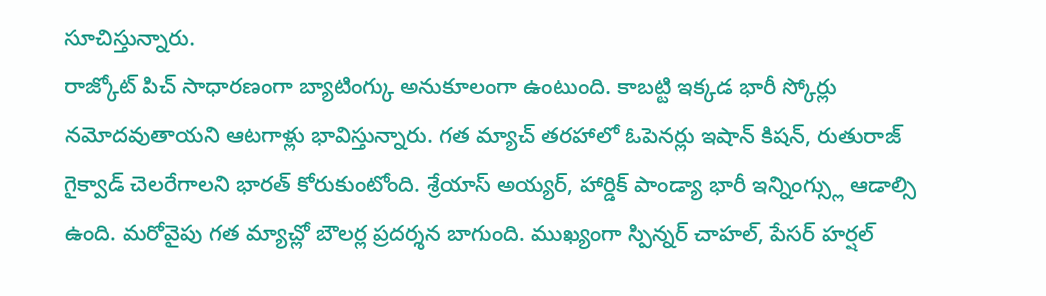సూచిస్తున్నారు.
రాజ్కోట్ పిచ్ సాధారణంగా బ్యాటింగ్కు అనుకూలంగా ఉంటుంది. కాబట్టి ఇక్కడ భారీ స్కోర్లు నమోదవుతాయని ఆటగాళ్లు భావిస్తున్నారు. గత మ్యాచ్ తరహాలో ఓపెనర్లు ఇషాన్ కిషన్, రుతురాజ్ గైక్వాడ్ చెలరేగాలని భారత్ కోరుకుంటోంది. శ్రేయాస్ అయ్యర్, హార్డిక్ పాండ్యా భారీ ఇన్నింగ్స్లు ఆడాల్సి ఉంది. మరోవైపు గత మ్యాచ్లో బౌలర్ల ప్రదర్శన బాగుంది. ముఖ్యంగా స్పిన్నర్ చాహల్, పేసర్ హర్షల్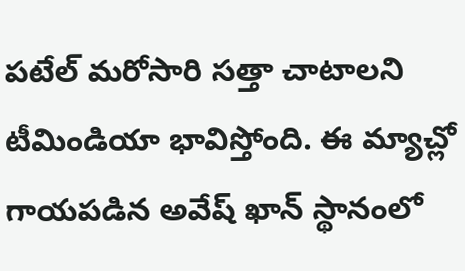పటేల్ మరోసారి సత్తా చాటాలని టీమిండియా భావిస్తోంది. ఈ మ్యాచ్లో గాయపడిన అవేష్ ఖాన్ స్థానంలో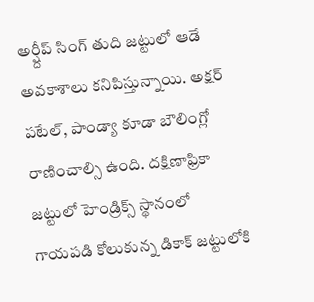అర్ష్దీప్ సింగ్ తుది జట్టులో ఆడే అవకాశాలు కనిపిస్తున్నాయి. అక్షర్ పటేల్, పాండ్యా కూడా బౌలింగ్లో రాణించాల్సి ఉంది. దక్షిణాఫ్రికా జట్టులో హెండ్రిక్స్ స్థానంలో గాయపడి కోలుకున్న డికాక్ జట్టులోకి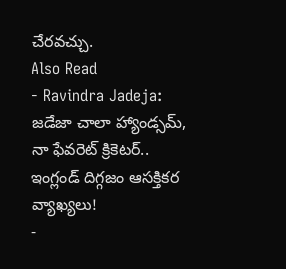చేరవచ్చు.
Also Read
- Ravindra Jadeja: జడేజా చాలా హ్యాండ్సమ్, నా ఫేవరెట్ క్రికెటర్.. ఇంగ్లండ్ దిగ్గజం ఆసక్తికర వ్యాఖ్యలు!
-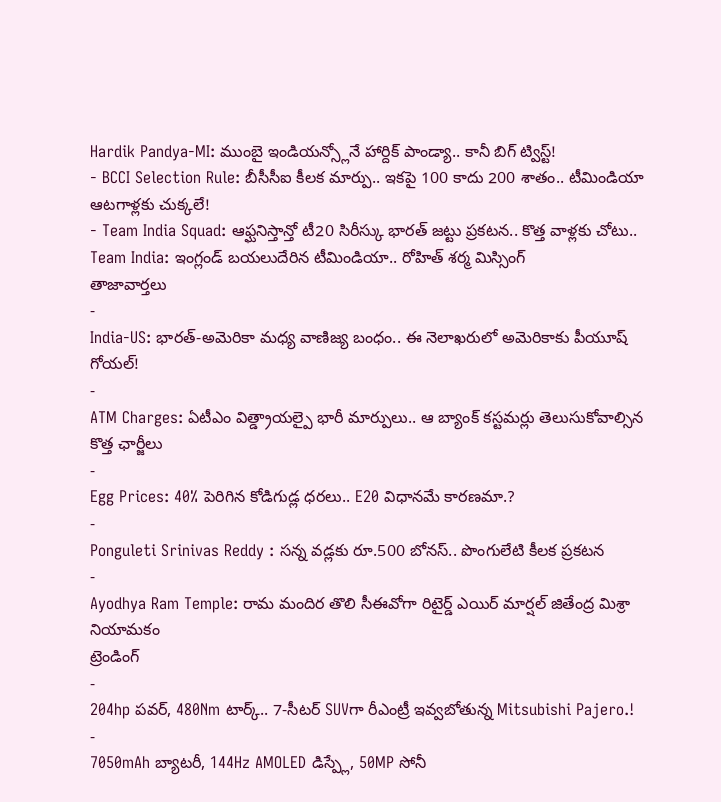Hardik Pandya-MI: ముంబై ఇండియన్స్లోనే హార్దిక్ పాండ్యా.. కానీ బిగ్ ట్విస్ట్!
- BCCI Selection Rule: బీసీసీఐ కీలక మార్పు.. ఇకపై 100 కాదు 200 శాతం.. టీమిండియా ఆటగాళ్లకు చుక్కలే!
- Team India Squad: ఆఫ్ఘనిస్తాన్తో టీ20 సిరీస్కు భారత్ జట్టు ప్రకటన.. కొత్త వాళ్లకు చోటు..
Team India: ఇంగ్లండ్ బయలుదేరిన టీమిండియా.. రోహిత్ శర్మ మిస్సింగ్
తాజావార్తలు
-
India-US: భారత్-అమెరికా మధ్య వాణిజ్య బంధం.. ఈ నెలాఖరులో అమెరికాకు పీయూష్ గోయల్!
-
ATM Charges: ఏటీఎం విత్డ్రాయల్పై భారీ మార్పులు.. ఆ బ్యాంక్ కస్టమర్లు తెలుసుకోవాల్సిన కొత్త ఛార్జీలు
-
Egg Prices: 40% పెరిగిన కోడిగుడ్ల ధరలు.. E20 విధానమే కారణమా.?
-
Ponguleti Srinivas Reddy : సన్న వడ్లకు రూ.500 బోనస్.. పొంగులేటి కీలక ప్రకటన
-
Ayodhya Ram Temple: రామ మందిర తొలి సీఈవోగా రిటైర్డ్ ఎయిర్ మార్షల్ జితేంద్ర మిశ్రా నియామకం
ట్రెండింగ్
-
204hp పవర్, 480Nm టార్క్.. 7-సీటర్ SUVగా రీఎంట్రీ ఇవ్వబోతున్న Mitsubishi Pajero.!
-
7050mAh బ్యాటరీ, 144Hz AMOLED డిస్ప్లే, 50MP సోనీ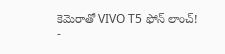కెమెరాతో VIVO T5 ఫోన్ లాంచ్!
-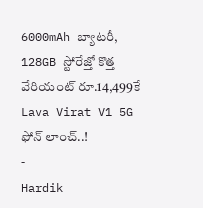6000mAh బ్యాటరీ, 128GB స్టోరేజ్తో కొత్త వేరియంట్ రూ.14,499కే Lava Virat V1 5G ఫోన్ లాంచ్..!
-
Hardik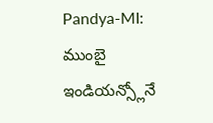Pandya-MI: ముంబై ఇండియన్స్లోనే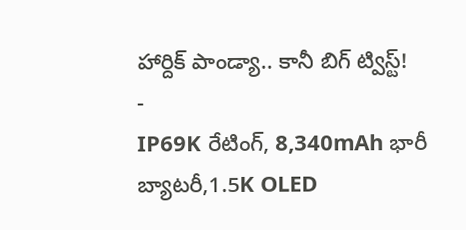హార్దిక్ పాండ్యా.. కానీ బిగ్ ట్విస్ట్!
-
IP69K రేటింగ్, 8,340mAh భారీ బ్యాటరీ,1.5K OLED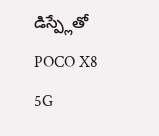డిస్ప్లేతో POCO X8 5G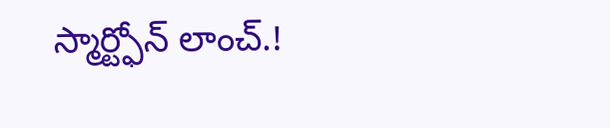స్మార్ట్ఫోన్ లాంచ్.!